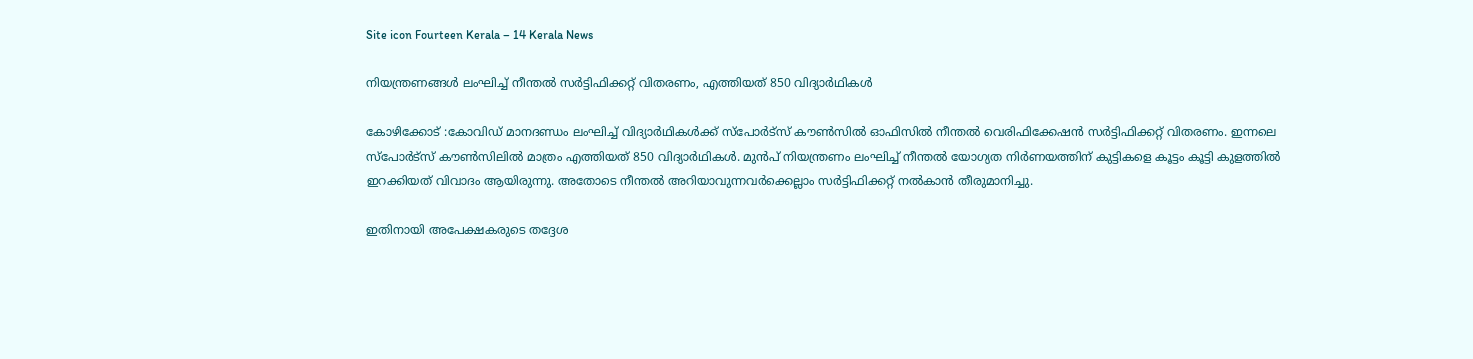Site icon Fourteen Kerala – 14 Kerala News

നിയന്ത്രണങ്ങൾ ലംഘിച്ച് നീന്തൽ സർട്ടിഫിക്കറ്റ് വിതരണം, എത്തിയത് 850 വിദ്യാ‍ർഥികൾ

കോഴിക്കോട് :കോവിഡ് മാനദണ്ഡം ലംഘിച്ച് വിദ്യാർഥികൾക്ക് സ്പോർട്സ് കൗൺസിൽ ഓഫിസിൽ നീന്തൽ വെരിഫിക്കേഷൻ സർട്ടിഫിക്കറ്റ് വിതരണം. ഇന്നലെ സ്പോർട്സ് കൗൺ‍സിലിൽ മാത്രം എത്തിയത് 850 വിദ്യാ‍ർഥികൾ. മുൻപ് നിയന്ത്രണം ലംഘിച്ച് നീന്തൽ യോഗ്യത നിർണയത്തിന് കുട്ടികളെ കൂട്ടം കൂട്ടി കുളത്തിൽ ഇറക്കിയത് വിവാദം ആയിരുന്നു. അതോടെ നീന്തൽ അറിയാവുന്നവർക്കെല്ലാം സർട്ടിഫിക്കറ്റ് നൽകാൻ തീരുമാനിച്ചു.

ഇതിനായി അപേക്ഷകരുടെ തദ്ദേശ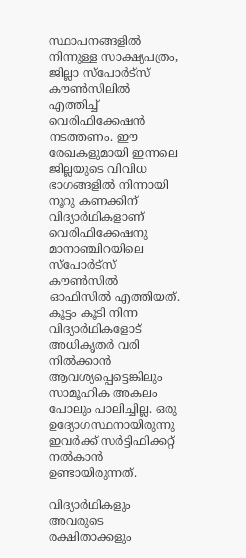സ്ഥാപനങ്ങളിൽ നിന്നുള്ള സാക്ഷ്യപത്രം, ജില്ലാ സ്പോർട്സ് കൗൺസിലിൽ എത്തിച്ച് വെരിഫിക്കേഷൻ നടത്തണം. ഈ രേഖകളുമായി ഇന്നലെ ജില്ലയുടെ വിവിധ ഭാഗങ്ങളിൽ നിന്നായി നൂറു കണക്കിന് വിദ്യാർഥികളാണ് വെരിഫിക്കേഷനു മാനാഞ്ചിറയിലെ സ്പോർട്സ് കൗൺസിൽ ഓഫിസിൽ എത്തിയത്. കൂട്ടം കൂടി നിന്ന വിദ്യാർഥികളോട് അധികൃതർ വരി നിൽക്കാൻ ആവശ്യപ്പെട്ടെങ്കിലും സാമൂഹിക അകലം പോലും പാലിച്ചില്ല. ഒരു ഉദ്യോഗസ്ഥനായിരുന്നു ഇവർക്ക് സർട്ടിഫിക്കറ്റ് നൽകാൻ ഉണ്ടായിരുന്നത്.

വിദ്യാർഥികളും അവരുടെ രക്ഷിതാക്കളും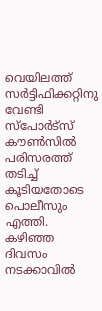വെയിലത്ത് സർട്ടിഫിക്കറ്റിനു വേണ്ടി സ്പോർട്സ് കൗൺസിൽ പരിസരത്ത് തടിച്ച് കൂടിയതോടെ പൊലീസും എത്തി. കഴിഞ്ഞ ദിവസം നടക്കാവിൽ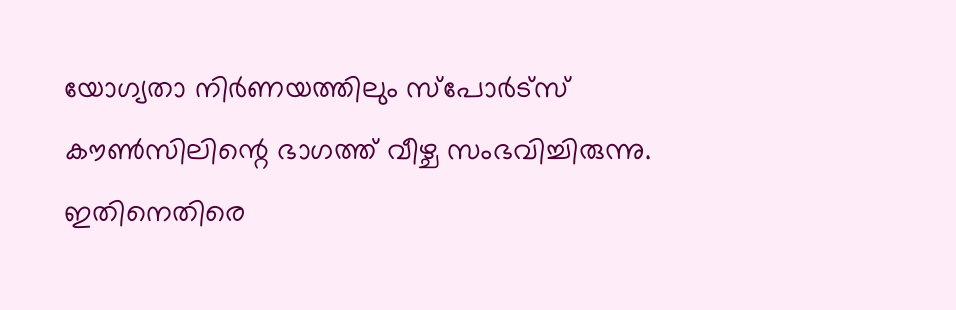യോഗ്യതാ നിർണയത്തിലും സ്പോർട്സ് കൗൺസിലിന്റെ ഭാഗത്ത് വീഴ്ച സംഭവിച്ചിരുന്നു. ഇതിനെതിരെ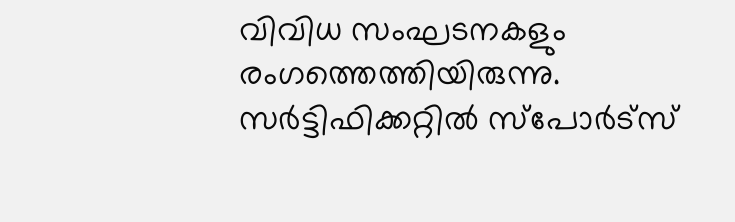വിവിധ സംഘടനകളും രംഗത്തെത്തിയിരുന്നു. സർട്ടിഫിക്കറ്റിൽ സ്പോർട്സ്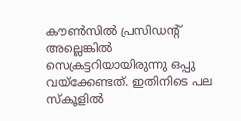കൗൺസിൽ പ്രസിഡന്റ് അല്ലെങ്കിൽ സെക്രട്ടറിയായിരുന്നു ഒപ്പു വയ്ക്കേണ്ടത്. ഇതിനിടെ പല സ്കൂളിൽ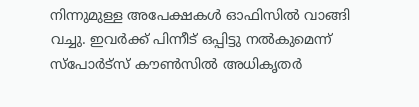നിന്നുമുള്ള അപേക്ഷകൾ ഓഫിസിൽ വാങ്ങി വച്ചു. ഇവർക്ക് പിന്നീട് ഒപ്പിട്ടു നൽകുമെന്ന് സ്പോർട്സ് കൗൺസിൽ അധികൃതർ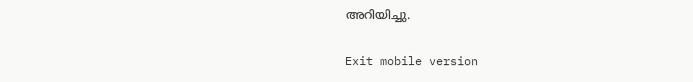അറിയിച്ചു.

Exit mobile version